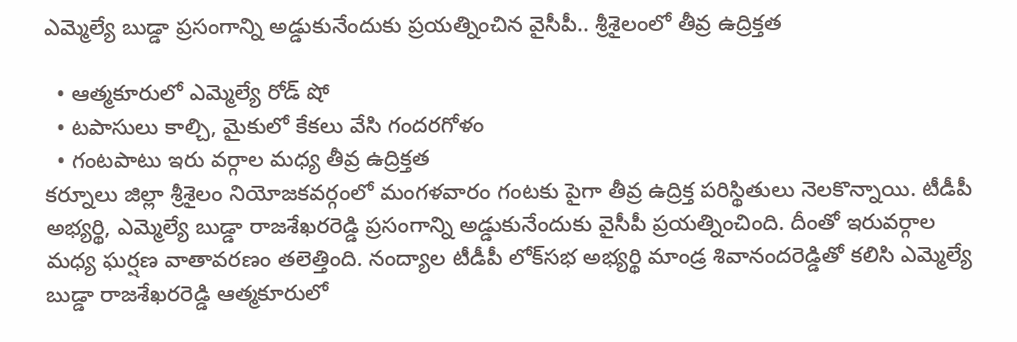ఎమ్మెల్యే బుడ్డా ప్రసంగాన్ని అడ్డుకునేందుకు ప్రయత్నించిన వైసీపీ.. శ్రీశైలంలో తీవ్ర ఉద్రిక్తత

  • ఆత్మకూరులో ఎమ్మెల్యే రోడ్ షో
  • టపాసులు కాల్చి, మైకులో కేకలు వేసి గందరగోళం
  • గంటపాటు ఇరు వర్గాల మధ్య తీవ్ర ఉద్రిక్తత
కర్నూలు జిల్లా శ్రీశైలం నియోజకవర్గంలో మంగళవారం గంటకు పైగా తీవ్ర ఉద్రిక్త పరిస్థితులు నెలకొన్నాయి. టీడీపీ అభ్యర్థి, ఎమ్మెల్యే బుడ్డా రాజశేఖరరెడ్డి ప్రసంగాన్ని అడ్డుకునేందుకు వైసీపీ ప్రయత్నించింది. దీంతో ఇరువర్గాల మధ్య ఘర్షణ వాతావరణం తలెత్తింది. నంద్యాల టీడీపీ లోక్‌సభ అభ్యర్థి మాండ్ర శివానందరెడ్డితో కలిసి ఎమ్మెల్యే బుడ్డా రాజశేఖరరెడ్డి ఆత్మకూరులో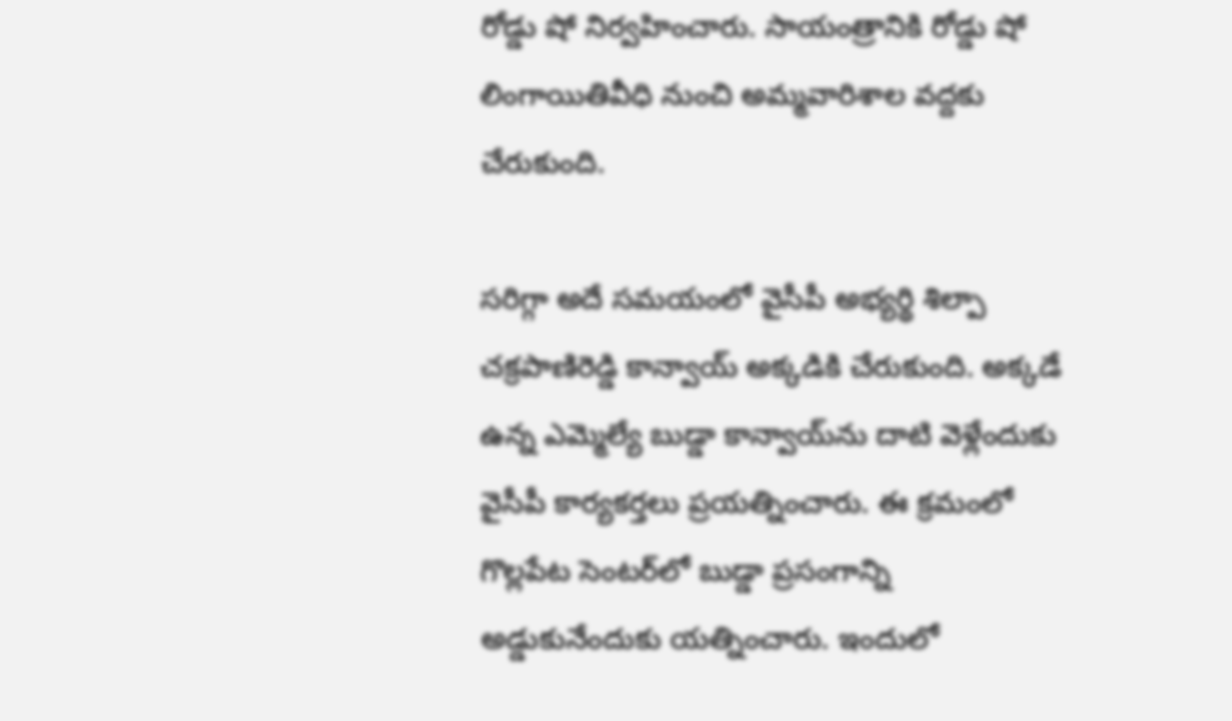రోడ్డు షో నిర్వహించారు. సాయంత్రానికి రోడ్డు షో లింగాయితివీధి నుంచి అమ్మవారిశాల వద్దకు చేరుకుంది.

సరిగ్గా అదే సమయంలో వైసీపీ అభ్యర్థి శిల్పా చక్రపాణిరెడ్డి కాన్వాయ్ అక్కడికి చేరుకుంది. అక్కడే ఉన్న ఎమ్మెల్యే బుడ్డా కాన్వాయ్‌ను దాటి వెళ్లేందుకు వైసీపీ కార్యకర్తలు ప్రయత్నించారు. ఈ క్రమంలో గొల్లపేట సెంటర్‌లో బుడ్డా ప్రసంగాన్ని అడ్డుకునేందుకు యత్నించారు. ఇందులో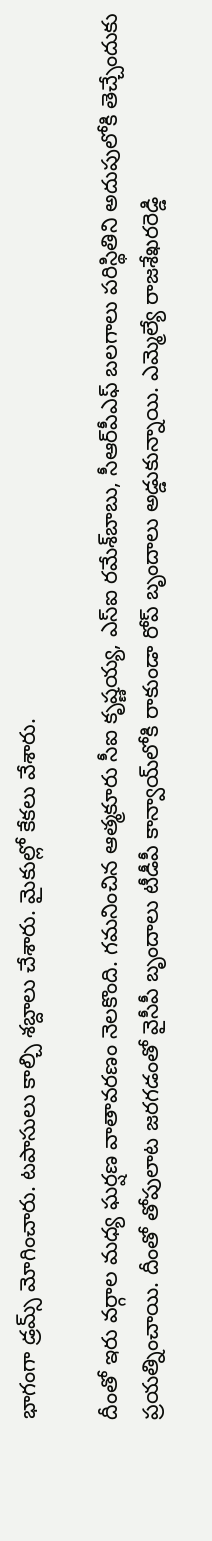భాగంగా డ్రమ్స్ మోగించారు. టపాసులు కాల్చి శబ్దాలు చేశారు. మైకుల్లో కేకలు వేశారు.

దీంతో ఇరు వర్గాల మధ్య ఘర్షణ వాతావరణం నెలకొంది. గమనించిన ఆత్మకూరు సీఐ కృష్ణయ్య, ఎస్‌ఐ రమేశ్‌బాబు, సీఆర్‌పీఎఫ్‌ బలగాలు పరిస్థితిని అదుపులోకి తెచ్చేందుకు ప్రయత్నించాయి. దీంతో తోపులాట జరగడంతో వైసీపీ బృందాలు టీడీపీ కాన్వాయ్‌లోకి రాకుండా రోప్ బృందాలు అడ్డుకున్నాయి. ఎమ్మెల్యే రాజశేఖరరెడ్డి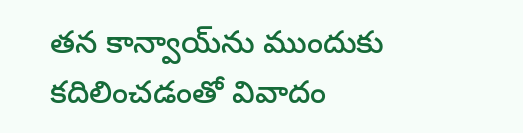తన కాన్వాయ్‌ను ముందుకు కదిలించడంతో వివాదం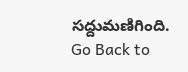సద్దుమణిగింది.
Go Back to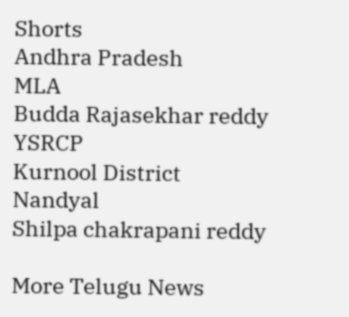Shorts
Andhra Pradesh
MLA
Budda Rajasekhar reddy
YSRCP
Kurnool District
Nandyal
Shilpa chakrapani reddy

More Telugu News